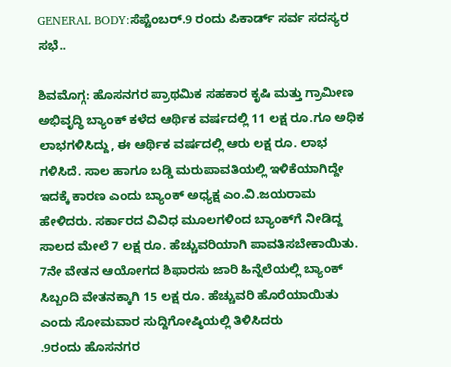GENERAL BODY:ಸೆಪ್ಟೆಂಬರ್.9 ರಂದು ಪಿಕಾರ್ಡ್ ಸರ್ವ ಸದಸ್ಯರ ಸಭೆ..

ಶಿವಮೊಗ್ಗ: ಹೊಸನಗರ ಪ್ರಾಥಮಿಕ ಸಹಕಾರ ಕೃಷಿ ಮತ್ತು ಗ್ರಾಮೀಣ ಅಭಿವೃದ್ಧಿ ಬ್ಯಾಂಕ್ ಕಳೆದ ಆರ್ಥಿಕ ವರ್ಷದಲ್ಲಿ 11 ಲಕ್ಷ ರೂ.ಗೂ ಅಧಿಕ ಲಾಭಗಳಿಸಿದ್ದು, ಈ ಆರ್ಥಿಕ ವರ್ಷದಲ್ಲಿ ಆರು ಲಕ್ಷ ರೂ. ಲಾಭ ಗಳಿಸಿದೆ. ಸಾಲ ಹಾಗೂ ಬಡ್ಡಿ ಮರುಪಾವತಿಯಲ್ಲಿ ಇಳಿಕೆಯಾಗಿದ್ದೇ ಇದಕ್ಕೆ ಕಾರಣ ಎಂದು ಬ್ಯಾಂಕ್ ಅಧ್ಯಕ್ಷ ಎಂ.ವಿ.ಜಯರಾಮ ಹೇಳಿದರು. ಸರ್ಕಾರದ ವಿವಿಧ ಮೂಲಗಳಿಂದ ಬ್ಯಾಂಕ್‌ಗೆ ನೀಡಿದ್ದ ಸಾಲದ ಮೇಲೆ 7 ಲಕ್ಷ ರೂ. ಹೆಚ್ಚುವರಿಯಾಗಿ ಪಾವತಿಸಬೇಕಾಯಿತು. 7ನೇ ವೇತನ ಆಯೋಗದ ಶಿಫಾರಸು ಜಾರಿ ಹಿನ್ನೆಲೆಯಲ್ಲಿ ಬ್ಯಾಂಕ್ ಸಿಬ್ಬಂದಿ ವೇತನಕ್ಕಾಗಿ 15 ಲಕ್ಷ ರೂ. ಹೆಚ್ಚುವರಿ ಹೊರೆಯಾಯಿತು ಎಂದು ಸೋಮವಾರ ಸುದ್ದಿಗೋಷ್ಠಿಯಲ್ಲಿ ತಿಳಿಸಿದರು
.9ರಂದು ಹೊಸನಗರ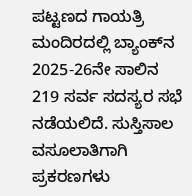ಪಟ್ಟಣದ ಗಾಯತ್ರಿ ಮಂದಿರದಲ್ಲಿ ಬ್ಯಾಂಕ್‌ನ 2025-26ನೇ ಸಾಲಿನ 219 ಸರ್ವ ಸದಸ್ಯರ ಸಭೆ ನಡೆಯಲಿದೆ. ಸುಸ್ತಿಸಾಲ ವಸೂಲಾತಿಗಾಗಿ ಪ್ರಕರಣಗಳು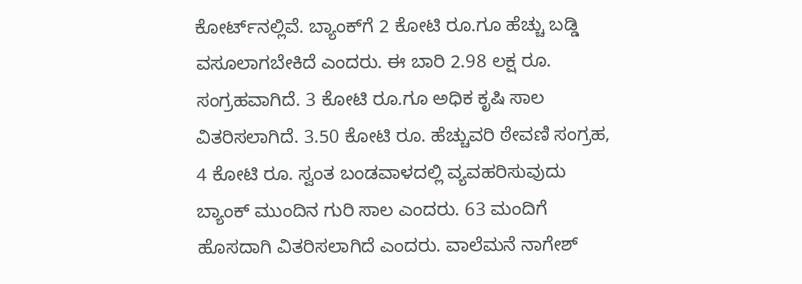ಕೋರ್ಟ್‌ನಲ್ಲಿವೆ. ಬ್ಯಾಂಕ್‌ಗೆ 2 ಕೋಟಿ ರೂ.ಗೂ ಹೆಚ್ಚು ಬಡ್ಡಿ ವಸೂಲಾಗಬೇಕಿದೆ ಎಂದರು. ಈ ಬಾರಿ 2.98 ಲಕ್ಷ ರೂ. ಸಂಗ್ರಹವಾಗಿದೆ. 3 ಕೋಟಿ ರೂ.ಗೂ ಅಧಿಕ ಕೃಷಿ ಸಾಲ ವಿತರಿಸಲಾಗಿದೆ. 3.50 ಕೋಟಿ ರೂ. ಹೆಚ್ಚುವರಿ ಠೇವಣಿ ಸಂಗ್ರಹ, 4 ಕೋಟಿ ರೂ. ಸ್ವಂತ ಬಂಡವಾಳದಲ್ಲಿ ವ್ಯವಹರಿಸುವುದು ಬ್ಯಾಂಕ್ ಮುಂದಿನ ಗುರಿ ಸಾಲ ಎಂದರು. 63 ಮಂದಿಗೆ ಹೊಸದಾಗಿ ವಿತರಿಸಲಾಗಿದೆ ಎಂದರು. ವಾಲೆಮನೆ ನಾಗೇಶ್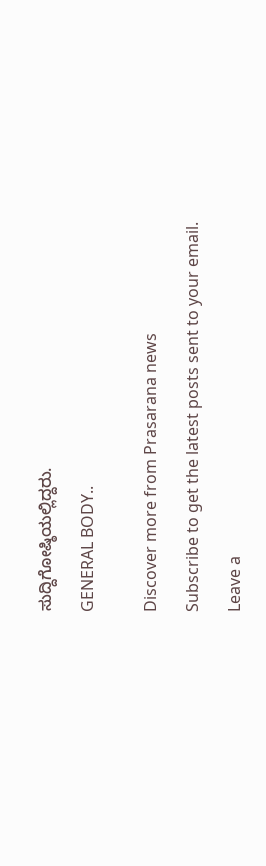ಸುದ್ದಿಗೋಷ್ಠಿಯಲ್ಲಿದ್ದರು.

GENERAL BODY..


Discover more from Prasarana news

Subscribe to get the latest posts sent to your email.

Leave a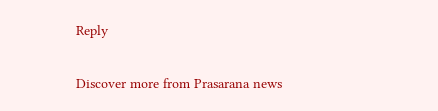Reply

Discover more from Prasarana news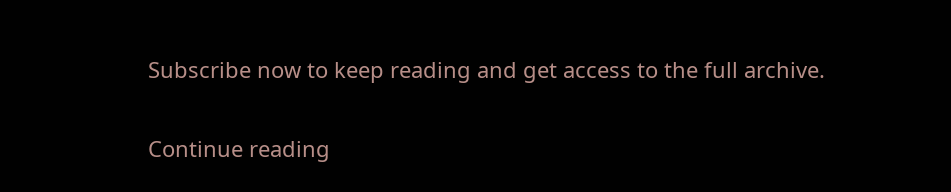Subscribe now to keep reading and get access to the full archive.

Continue reading